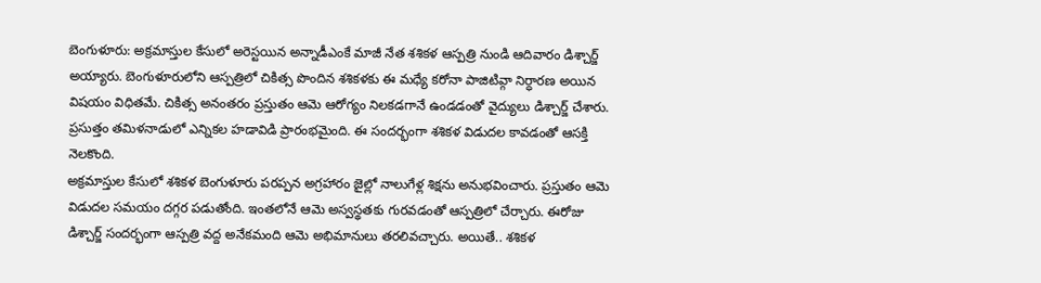బెంగుళూరు: అక్రమాస్తుల కేసులో అరెస్టయిన అన్నాడీఎంకే మాజీ నేత శశికళ ఆస్పత్రి నుండి ఆదివారం డిశ్చార్జ్ అయ్యారు. బెంగుళూరులోని ఆస్పత్రిలో చికిత్స పొందిన శశికళకు ఈ మధ్యే కరోనా పాజిటివ్గా నిర్ధారణ అయిన విషయం విధితమే. చికిత్స అనంతరం ప్రస్తుతం ఆమె ఆరోగ్యం నిలకడగానే ఉండడంతో వైద్యులు డిశ్చార్జ్ చేశారు. ప్రసుత్తం తమిళనాడులో ఎన్నికల హడావిడి ప్రారంభమైంది. ఈ సందర్భంగా శశికళ విడుదల కావడంతో ఆసక్తి నెలకొంది.
అక్రమాస్తుల కేసులో శశికళ బెంగుళూరు పరప్పన అగ్రహారం జైల్లో నాలుగేళ్ల శిక్షను అనుభవించారు. ప్రస్తుతం ఆమె విడుదల సమయం దగ్గర పడుతోంది. ఇంతలోనే ఆమె అస్వస్థతకు గురవడంతో ఆస్పత్రిలో చేర్చారు. ఈరోజు డిశ్చార్జ్ సందర్భంగా ఆస్పత్రి వద్ద అనేకమంది ఆమె అభిమానులు తరలివచ్చారు. అయితే.. శశికళ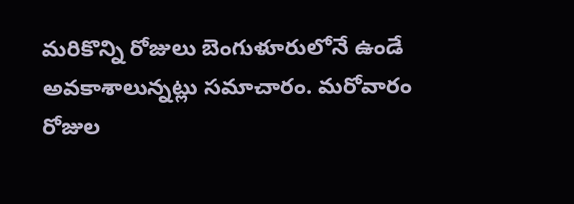మరికొన్ని రోజులు బెంగుళూరులోనే ఉండే అవకాశాలున్నట్లు సమాచారం. మరోవారం రోజుల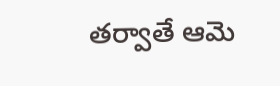తర్వాతే ఆమె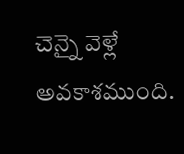చెన్నై వెళ్లే అవకాశముంది.